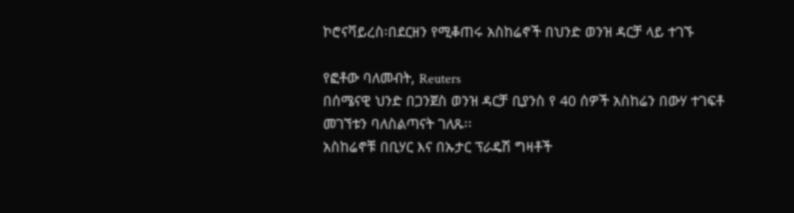ኮሮናቫይረስ፡በደርዘን የሚቆጠሩ አስከሬኖች በህንድ ወንዝ ዳርቻ ላይ ተገኙ

የፎቶው ባለመብት, Reuters
በሰሜናዊ ህንድ በጋንጀስ ወንዝ ዳርቻ ቢያንስ የ 40 ሰዎች አስከሬን በውሃ ተገፍቶ መገኘቱን ባለስልጣናት ገለጹ፡፡
አስከሬኖቹ በቢሃር እና በኡታር ፕራዴሽ ግዛቶች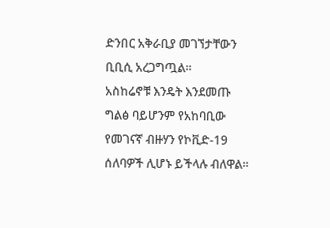ድንበር አቅራቢያ መገኘታቸውን ቢቢሲ አረጋግጧል፡፡
አስከሬኖቹ እንዴት እንደመጡ ግልፅ ባይሆንም የአከባቢው የመገናኛ ብዙሃን የኮቪድ-19 ሰለባዎች ሊሆኑ ይችላሉ ብለዋል፡፡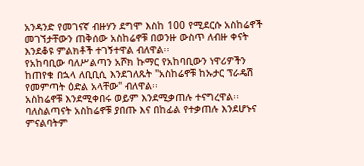አንዳንድ የመገናኛ ብዙሃን ደግሞ እስከ 100 የሚደርሱ አስከሬኖች መገኘታቸውን ጠቅሰው አስከሬኖቹ በወንዙ ውስጥ ለብዙ ቀናት እንደቆዩ ምልክቶች ተገኝተዋል ብለዋል፡፡
የአከባቢው ባለሥልጣን አሾክ ኩማር የአከባቢውን ነዋሪዎችን ከጠየቁ በኋላ ለቢቢሲ እንደገለጹት "አስከሬኖቹ ከኡታር ፕራዴሽ የመምጣት ዕድል አላቸው" ብለዋል፡፡
አስከሬኖቹ እንደሚቀበሩ ወይም እንደሚቃጠሉ ተናግረዋል፡፡
ባለስልጣናት አስከሬኖቹ ያበጡ እና በከፊል የተቃጠሉ እንደሆኑና ምናልባትም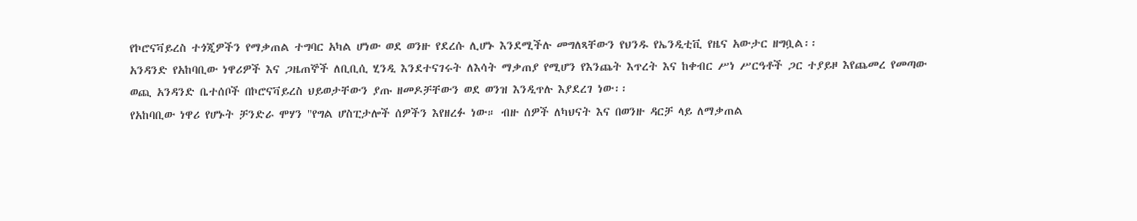የኮሮናቫይረስ ተጎጂዎችን የማቃጠል ተግባር አካል ሆነው ወደ ወንዙ የደረሱ ሊሆኑ እንደሚችሉ መግለጻቸውን የህንዱ የኤንዲቲቪ የዜና አውታር ዘግቧል፡፡
አንዳንድ የአከባቢው ነዋሪዎች እና ጋዜጠኞች ለቢቢሲ ሂንዲ እንደተናገሩት ለእሳት ማቃጠያ የሚሆን የእንጨት እጥረት እና ከቀብር ሥነ ሥርዓቶች ጋር ተያይዞ እየጨመረ የመጣው ወጪ አንዳንድ ቤተሰቦች በኮሮናቫይረስ ህይወታቸውን ያጡ ዘመዶቻቸውን ወደ ወንዝ እንዲጥሉ እያደረገ ነው፡፡
የአከባቢው ነዋሪ የሆኑት ቻንድራ ሞሃን "የግል ሆስፒታሎች ሰዎችን እየዘረፉ ነው። ብዙ ሰዎች ለካህናት እና በወንዙ ዳርቻ ላይ ለማቃጠል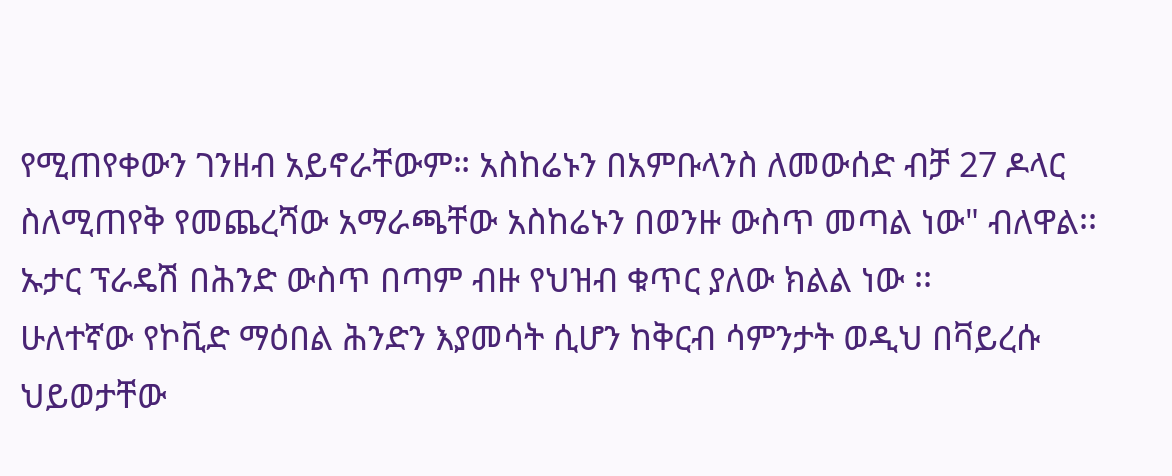የሚጠየቀውን ገንዘብ አይኖራቸውም። አስከሬኑን በአምቡላንስ ለመውሰድ ብቻ 27 ዶላር ስለሚጠየቅ የመጨረሻው አማራጫቸው አስከሬኑን በወንዙ ውስጥ መጣል ነው" ብለዋል፡፡
ኡታር ፕራዴሽ በሕንድ ውስጥ በጣም ብዙ የህዝብ ቁጥር ያለው ክልል ነው ፡፡
ሁለተኛው የኮቪድ ማዕበል ሕንድን እያመሳት ሲሆን ከቅርብ ሳምንታት ወዲህ በቫይረሱ ህይወታቸው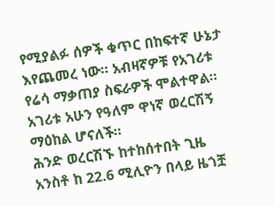የሚያልፉ ሰዎች ቁጥር በከፍተኛ ሁኔታ እየጨመረ ነው፡፡ አብዛኛዎቹ የአገሪቱ የሬሳ ማቃጠያ ስፍራዎች ሞልተዋል፡፡
አገሪቱ አሁን የዓለም ዋነኛ ወረርሽኝ ማዕከል ሆናለች፡፡
ሕንድ ወረርሽኙ ከተከሰተበት ጊዜ አንስቶ ከ 22.6 ሚሊዮን በላይ ዜጎቿ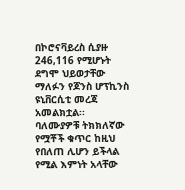በኮሮናቫይረስ ሲያዙ 246,116 የሚሆኑት ደግሞ ህይወታቸው ማለፉን የጆንስ ሆፕኪንስ ዩኒቨርሲቲ መረጃ አመልክቷል፡፡
ባለሙያዎቹ ትክክለኛው የሟቾች ቁጥር ከዚህ የበለጠ ሊሆን ይችላል የሚል እምነት አላቸው